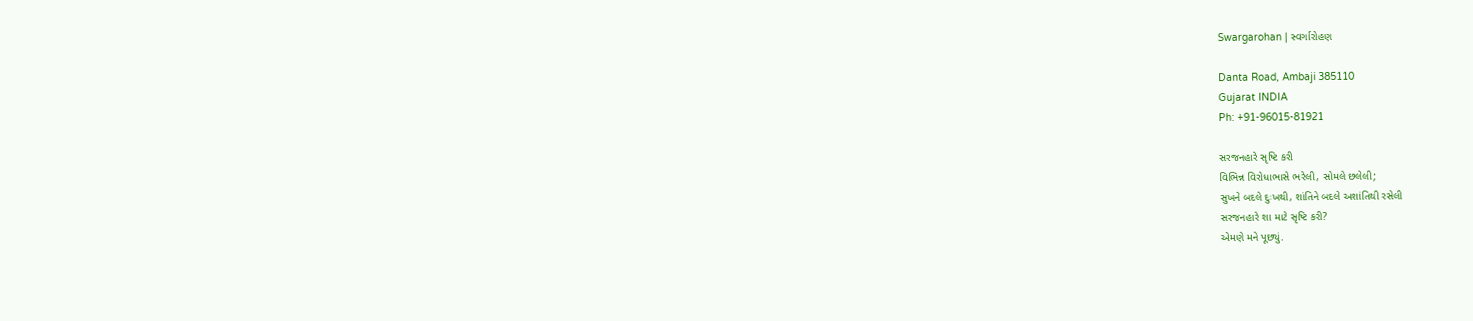Swargarohan | સ્વર્ગારોહણ

Danta Road, Ambaji 385110
Gujarat INDIA
Ph: +91-96015-81921

સરજનહારે સૃષ્ટિ કરી
વિભિન્ન વિરોધાભાસે ભરેલી, સોમલે છલેલી;
સુખને બદલે દુઃખથી, શાંતિને બદલે અશાંતિથી રસેલી
સરજનહારે શા માટે સૃષ્ટિ કરી?
એમણે મને પૂછ્યું.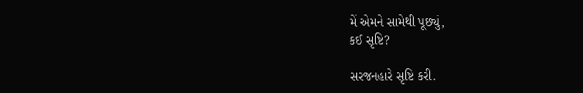મેં એમને સામેથી પૂછ્યું,
કઈ સૃષ્ટિ?

સરજનહારે સૃષ્ટિ કરી.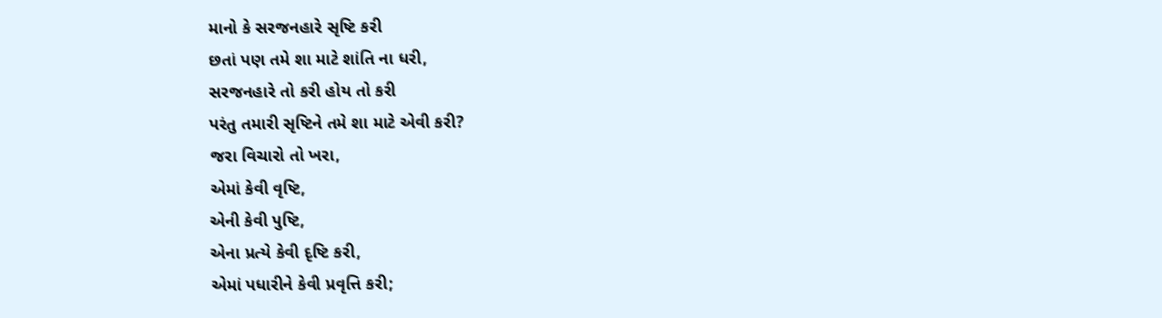માનો કે સરજનહારે સૃષ્ટિ કરી
છતાં પણ તમે શા માટે શાંતિ ના ધરી,
સરજનહારે તો કરી હોય તો કરી
પરંતુ તમારી સૃષ્ટિને તમે શા માટે એવી કરી?
જરા વિચારો તો ખરા,
એમાં કેવી વૃષ્ટિ,
એની કેવી પુષ્ટિ,
એના પ્રત્યે કેવી દૃષ્ટિ કરી,
એમાં પધારીને કેવી પ્રવૃત્તિ કરી;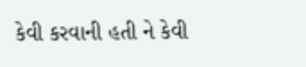કેવી કરવાની હતી ને કેવી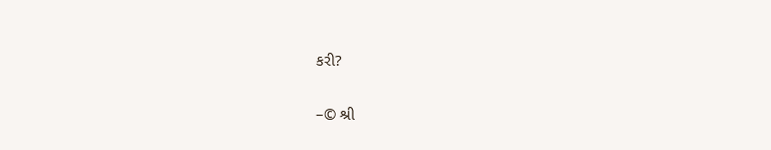કરી?

–© શ્રી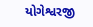યોગેશ્વરજી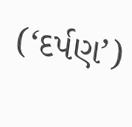(‘દર્પણ’)